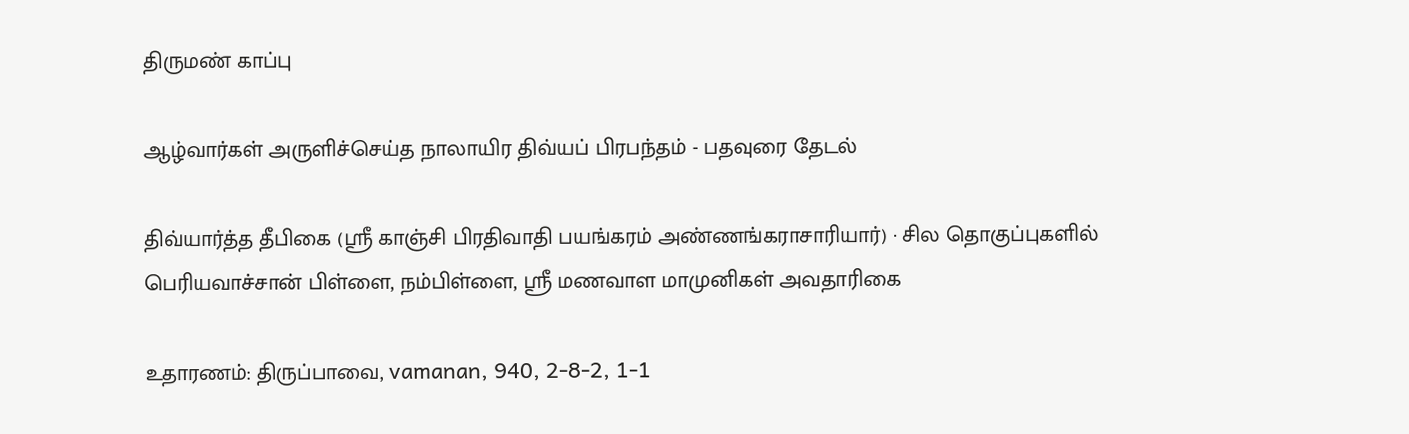திருமண் காப்பு

ஆழ்வார்கள் அருளிச்செய்த நாலாயிர திவ்யப் பிரபந்தம் - பதவுரை தேடல்

திவ்யார்த்த தீபிகை (ஸ்ரீ காஞ்சி பிரதிவாதி பயங்கரம் அண்ணங்கராசாரியார்) · சில தொகுப்புகளில் பெரியவாச்சான் பிள்ளை, நம்பிள்ளை, ஸ்ரீ மணவாள மாமுனிகள் அவதாரிகை

உதாரணம்: திருப்பாவை, vamanan, 940, 2-8-2, 1-1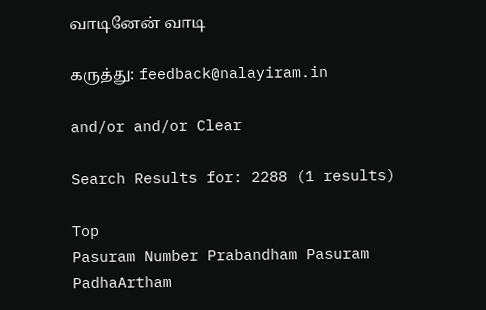வாடினேன் வாடி

கருத்து: feedback@nalayiram.in

and/or and/or Clear

Search Results for: 2288 (1 results)

Top
Pasuram Number Prabandham Pasuram PadhaArtham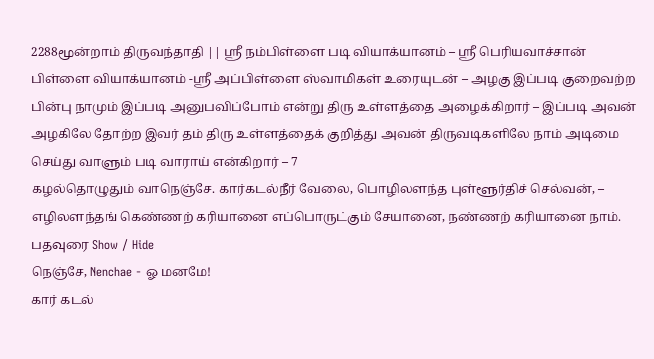2288மூன்றாம் திருவந்தாதி || ஸ்ரீ நம்பிள்ளை படி வியாக்யானம் – ஸ்ரீ பெரியவாச்சான் பிள்ளை வியாக்யானம் -ஸ்ரீ அப்பிள்ளை ஸ்வாமிகள் உரையுடன் – அழகு இப்படி குறைவற்ற பின்பு நாமும் இப்படி அனுபவிப்போம் என்று திரு உள்ளத்தை அழைக்கிறார் – இப்படி அவன் அழகிலே தோற்ற இவர் தம் திரு உள்ளத்தைக் குறித்து அவன் திருவடிகளிலே நாம் அடிமை செய்து வாளும் படி வாராய் என்கிறார் – 7
கழல்தொழுதும் வாநெஞ்சே. கார்கடல்நீர் வேலை, பொழிலளந்த புள்ளூர்திச் செல்வன், – எழிலளந்தங் கெண்ணற் கரியானை எப்பொருட்கும் சேயானை, நண்ணற் கரியானை நாம்.
பதவுரை Show / Hide
நெஞ்சே, Nenchae - ஓ மனமே!
கார் கடல்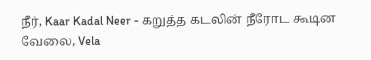நீர், Kaar Kadal Neer - கறுத்த கடலின் நீரோட கூடின
வேலை, Vela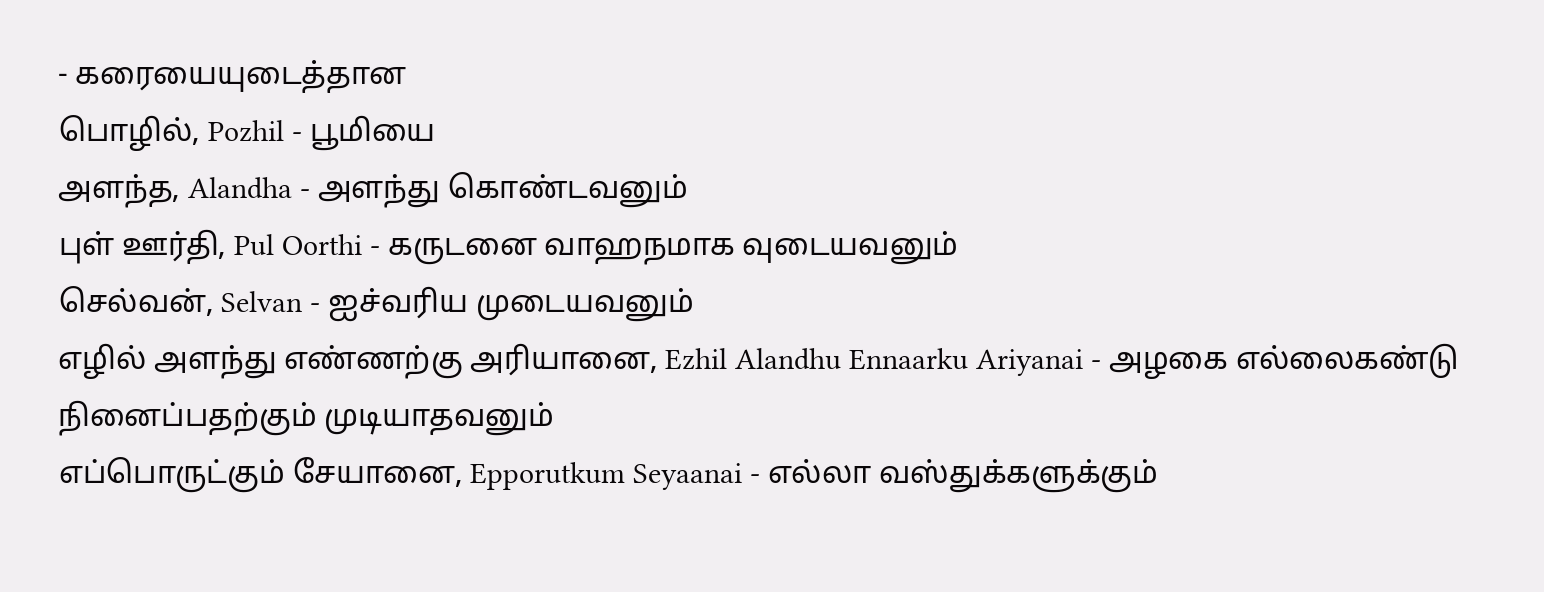- கரையையுடைத்தான
பொழில், Pozhil - பூமியை
அளந்த, Alandha - அளந்து கொண்டவனும்
புள் ஊர்தி, Pul Oorthi - கருடனை வாஹநமாக வுடையவனும்
செல்வன், Selvan - ஐச்வரிய முடையவனும்
எழில் அளந்து எண்ணற்கு அரியானை, Ezhil Alandhu Ennaarku Ariyanai - அழகை எல்லைகண்டு நினைப்பதற்கும் முடியாதவனும்
எப்பொருட்கும் சேயானை, Epporutkum Seyaanai - எல்லா வஸ்துக்களுக்கும்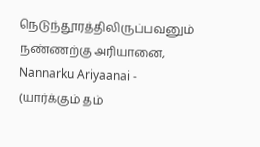நெடுந்தூரத்திலிருப்பவனும்
நண்ணற்கு அரியானை, Nannarku Ariyaanai - (யார்க்கும் தம்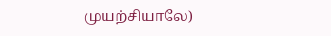முயற்சியாலே)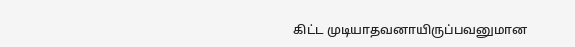கிட்ட முடியாதவனாயிருப்பவனுமான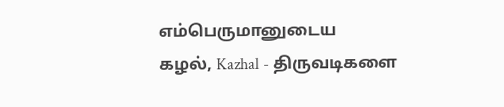எம்பெருமானுடைய
கழல், Kazhal - திருவடிகளை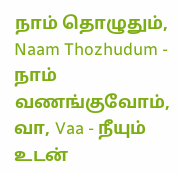நாம் தொழுதும், Naam Thozhudum - நாம் வணங்குவோம்,
வா, Vaa - நீயும் உடன்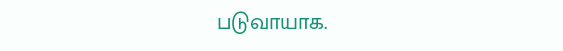படுவாயாக.